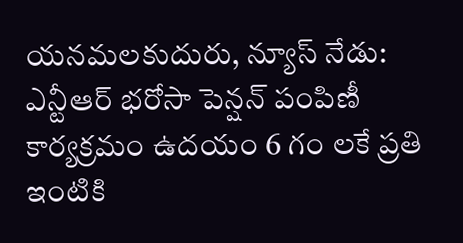యనమలకుదురు, న్యూస్ నేడు: ఎన్టీఆర్ భరోసా పెన్షన్ పంపిణీ కార్యక్రమం ఉదయం 6 గం లకే ప్రతి ఇంటికి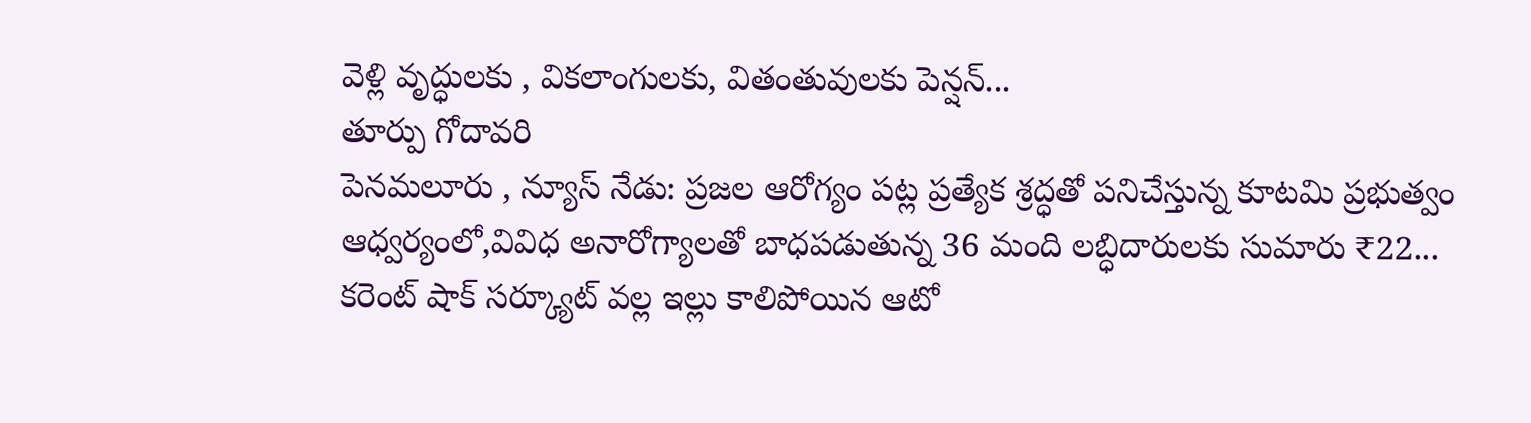వెళ్లి వృద్ధులకు , వికలాంగులకు, వితంతువులకు పెన్షన్...
తూర్పు గోదావరి
పెనమలూరు , న్యూస్ నేడు: ప్రజల ఆరోగ్యం పట్ల ప్రత్యేక శ్రద్ధతో పనిచేస్తున్న కూటమి ప్రభుత్వం ఆధ్వర్యంలో,వివిధ అనారోగ్యాలతో బాధపడుతున్న 36 మంది లబ్ధిదారులకు సుమారు ₹22...
కరెంట్ షాక్ సర్క్యూట్ వల్ల ఇల్లు కాలిపోయిన ఆటో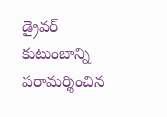డ్రైవర్ కుటుంబాన్ని పరామర్శించిన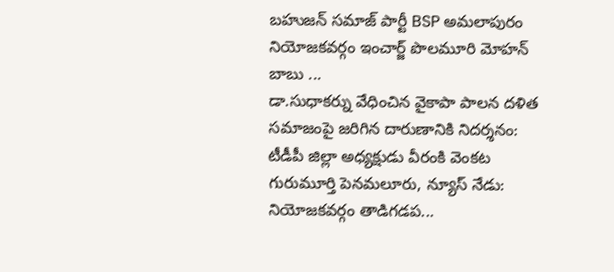బహుజన్ సమాజ్ పార్టీ BSP అమలాపురం నియోజకవర్గం ఇంచార్జ్ పొలమూరి మోహన్ బాబు ...
డా.సుధాకర్ను వేధించిన వైకాపా పాలన దళిత సమాజంపై జరిగిన దారుణానికి నిదర్శనం: టీడీపీ జిల్లా అధ్యక్షుడు వీరంకి వెంకట గురుమూర్తి పెనమలూరు, న్యూస్ నేడు: నియోజకవర్గం తాడిగడప...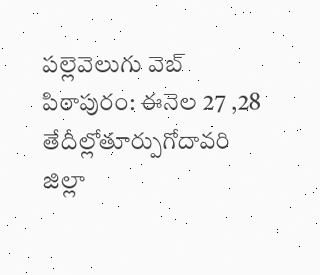పల్లెవెలుగు వెబ్ పిఠాపురం: ఈనెల 27 ,28 తేదీల్లోతూర్పుగోదావరి జిల్లా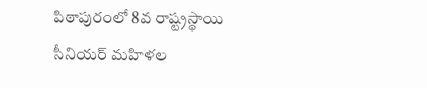పిఠాపురంలో 8వ రాష్ట్రస్థాయి సీనియర్ మహిళల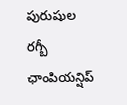పురుషుల రగ్బీ ఛాంపియన్షిప్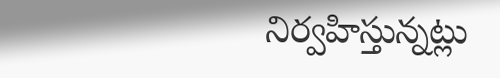నిర్వహిస్తున్నట్లు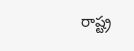రాష్ట్ర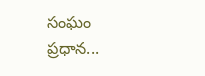సంఘం ప్రధాన...